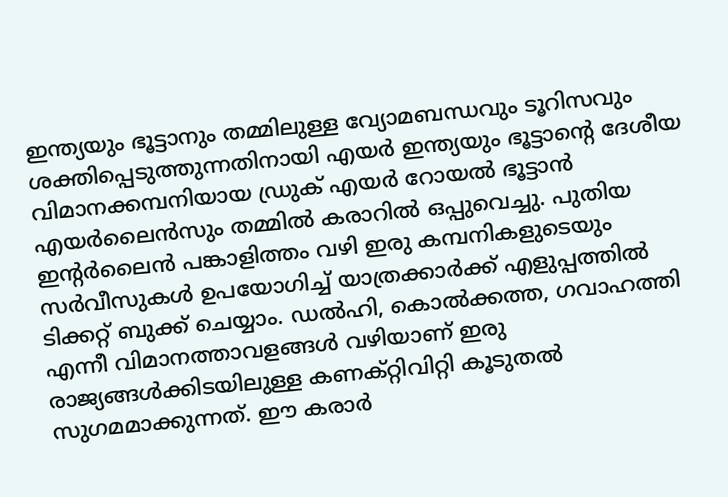ഇന്ത്യയും ഭൂട്ടാനും തമ്മിലുള്ള വ്യോമബന്ധവും ടൂറിസവും ശക്തിപ്പെടുത്തുന്നതിനായി എയർ ഇന്ത്യയും ഭൂട്ടാന്റെ ദേശീയ വിമാനക്കമ്പനിയായ ഡ്രുക് എയർ റോയൽ ഭൂട്ടാൻ എയർലൈൻസും തമ്മിൽ കരാറിൽ ഒപ്പുവെച്ചു. പുതിയ ഇന്റർലൈൻ പങ്കാളിത്തം വഴി ഇരു കമ്പനികളുടെയും സർവീസുകൾ ഉപയോഗിച്ച് യാത്രക്കാർക്ക് എളുപ്പത്തിൽ ടിക്കറ്റ് ബുക്ക് ചെയ്യാം. ഡൽഹി, കൊൽക്കത്ത, ഗവാഹത്തി എന്നീ വിമാനത്താവളങ്ങൾ വഴിയാണ് ഇരു രാജ്യങ്ങൾക്കിടയിലുള്ള കണക്റ്റിവിറ്റി കൂടുതൽ സുഗമമാക്കുന്നത്. ഈ കരാർ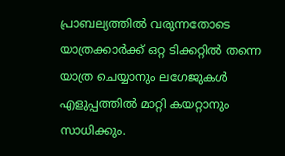പ്രാബല്യത്തിൽ വരുന്നതോടെ യാത്രക്കാർക്ക് ഒറ്റ ടിക്കറ്റിൽ തന്നെ യാത്ര ചെയ്യാനും ലഗേജുകൾ എളുപ്പത്തിൽ മാറ്റി കയറ്റാനും സാധിക്കും.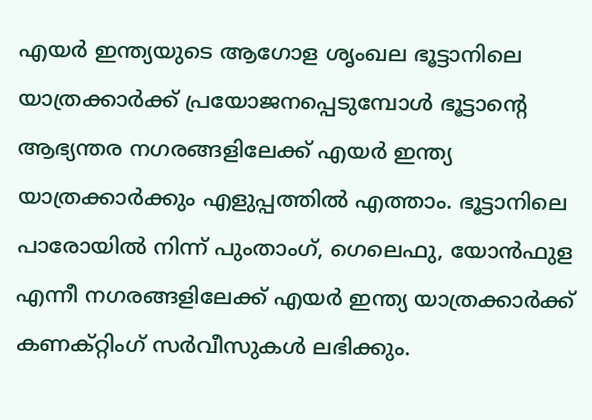എയർ ഇന്ത്യയുടെ ആഗോള ശൃംഖല ഭൂട്ടാനിലെ യാത്രക്കാർക്ക് പ്രയോജനപ്പെടുമ്പോൾ ഭൂട്ടാന്റെ ആഭ്യന്തര നഗരങ്ങളിലേക്ക് എയർ ഇന്ത്യ യാത്രക്കാർക്കും എളുപ്പത്തിൽ എത്താം. ഭൂട്ടാനിലെ പാരോയിൽ നിന്ന് പുംതാംഗ്, ഗെലെഫു, യോൻഫുള എന്നീ നഗരങ്ങളിലേക്ക് എയർ ഇന്ത്യ യാത്രക്കാർക്ക് കണക്റ്റിംഗ് സർവീസുകൾ ലഭിക്കും.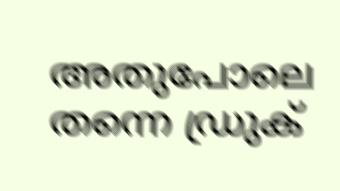അതുപോലെ തന്നെ ഡ്രുക്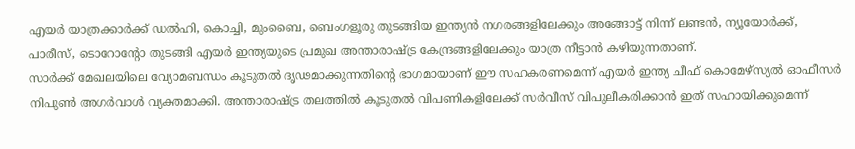എയർ യാത്രക്കാർക്ക് ഡൽഹി, കൊച്ചി, മുംബൈ, ബെംഗളൂരു തുടങ്ങിയ ഇന്ത്യൻ നഗരങ്ങളിലേക്കും അങ്ങോട്ട് നിന്ന് ലണ്ടൻ, ന്യൂയോർക്ക്, പാരീസ്, ടൊറോന്റോ തുടങ്ങി എയർ ഇന്ത്യയുടെ പ്രമുഖ അന്താരാഷ്ട്ര കേന്ദ്രങ്ങളിലേക്കും യാത്ര നീട്ടാൻ കഴിയുന്നതാണ്.
സാർക്ക് മേഖലയിലെ വ്യോമബന്ധം കൂടുതൽ ദൃഢമാക്കുന്നതിന്റെ ഭാഗമായാണ് ഈ സഹകരണമെന്ന് എയർ ഇന്ത്യ ചീഫ് കൊമേഴ്സ്യൽ ഓഫീസർ നിപുൺ അഗർവാൾ വ്യക്തമാക്കി. അന്താരാഷ്ട്ര തലത്തിൽ കൂടുതൽ വിപണികളിലേക്ക് സർവീസ് വിപുലീകരിക്കാൻ ഇത് സഹായിക്കുമെന്ന്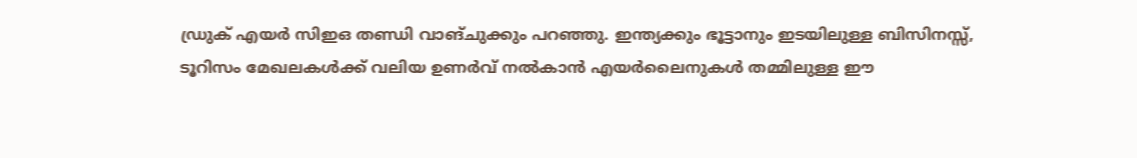ഡ്രുക് എയർ സിഇഒ തണ്ഡി വാങ്ചുക്കും പറഞ്ഞു. ഇന്ത്യക്കും ഭൂട്ടാനും ഇടയിലുള്ള ബിസിനസ്സ്, ടൂറിസം മേഖലകൾക്ക് വലിയ ഉണർവ് നൽകാൻ എയർലൈനുകൾ തമ്മിലുള്ള ഈ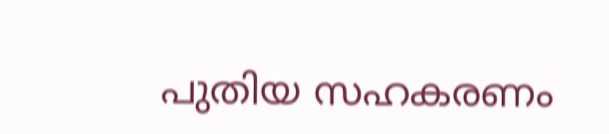പുതിയ സഹകരണം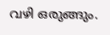വഴി ഒരുങ്ങും.